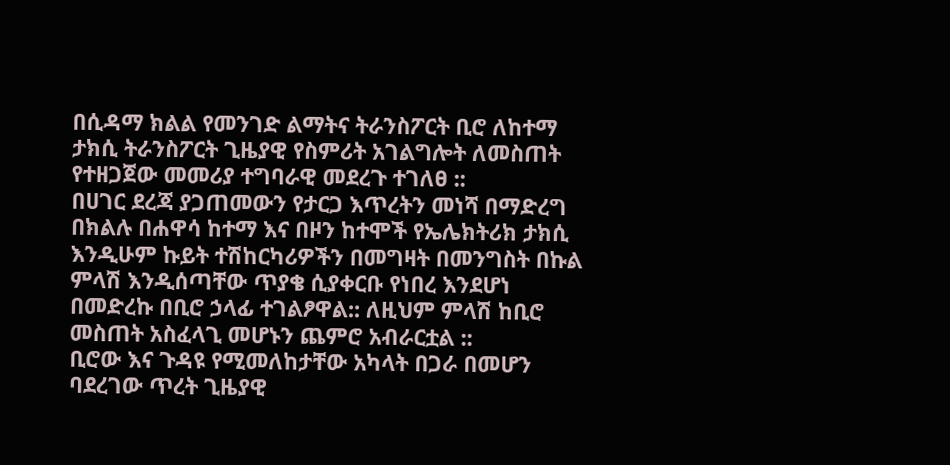በሲዳማ ክልል የመንገድ ልማትና ትራንስፖርት ቢሮ ለከተማ ታክሲ ትራንስፖርት ጊዜያዊ የስምሪት አገልግሎት ለመስጠት የተዘጋጀው መመሪያ ተግባራዊ መደረጉ ተገለፀ ::
በሀገር ደረጃ ያጋጠመውን የታርጋ እጥረትን መነሻ በማድረግ በክልሉ በሐዋሳ ከተማ እና በዞን ከተሞች የኤሌክትሪክ ታክሲ እንዲሁም ኩይት ተሽከርካሪዎችን በመግዛት በመንግስት በኩል ምላሽ እንዲሰጣቸው ጥያቄ ሲያቀርቡ የነበረ እንደሆነ በመድረኩ በቢሮ ኃላፊ ተገልፆዋል:: ለዚህም ምላሽ ከቢሮ መስጠት አስፈላጊ መሆኑን ጨምሮ አብራርቷል ::
ቢሮው እና ጉዳዩ የሚመለከታቸው አካላት በጋራ በመሆን ባደረገው ጥረት ጊዜያዊ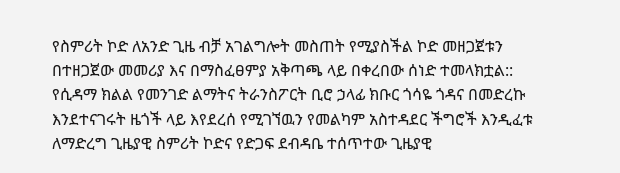የስምሪት ኮድ ለአንድ ጊዜ ብቻ አገልግሎት መስጠት የሚያስችል ኮድ መዘጋጀቱን በተዘጋጀው መመሪያ እና በማስፈፀምያ አቅጣጫ ላይ በቀረበው ሰነድ ተመላክቷል::
የሲዳማ ክልል የመንገድ ልማትና ትራንስፖርት ቢሮ ኃላፊ ክቡር ጎሳዬ ጎዳና በመድረኩ እንደተናገሩት ዜጎች ላይ እየደረሰ የሚገኘዉን የመልካም አስተዳደር ችግሮች እንዲፈቱ ለማድረግ ጊዜያዊ ስምሪት ኮድና የድጋፍ ደብዳቤ ተሰጥተው ጊዜያዊ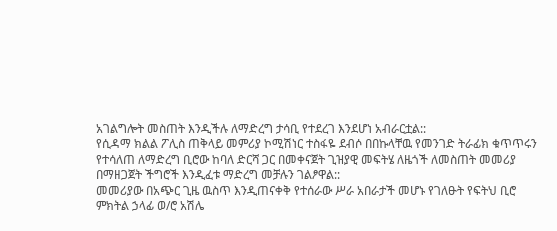አገልግሎት መስጠት እንዲችሉ ለማድረግ ታሳቢ የተደረገ እንደሆነ አብራርቷል::
የሲዳማ ክልል ፖሊስ ጠቅላይ መምሪያ ኮሚሽነር ተስፋዬ ደብሶ በበኩላቸዉ የመንገድ ትራፊክ ቁጥጥሩን የተሳለጠ ለማድረግ ቢሮው ከባለ ድርሻ ጋር በመቀናጀት ጊዝያዊ መፍትሄ ለዜጎች ለመስጠት መመሪያ በማዘጋጀት ችግሮች እንዲፈቱ ማድረግ መቻሉን ገልፆዋል::
መመሪያው በአጭር ጊዜ ዉስጥ እንዲጠናቀቅ የተሰራው ሥራ አበራታች መሆኑ የገለፁት የፍትህ ቢሮ ምክትል ኃላፊ ወ/ሮ አሽሌ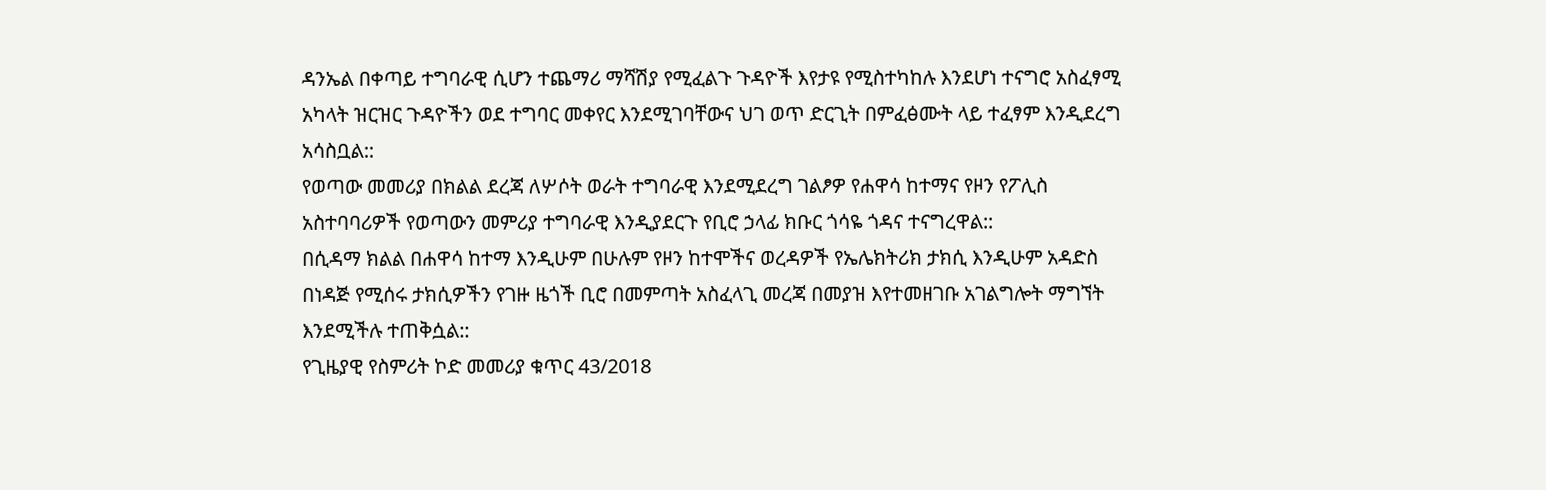ዳንኤል በቀጣይ ተግባራዊ ሲሆን ተጨማሪ ማሻሽያ የሚፈልጉ ጉዳዮች እየታዩ የሚስተካከሉ እንደሆነ ተናግሮ አስፈፃሚ አካላት ዝርዝር ጉዳዮችን ወደ ተግባር መቀየር እንደሚገባቸውና ህገ ወጥ ድርጊት በምፈፅሙት ላይ ተፈፃም እንዲደረግ አሳስቧል::
የወጣው መመሪያ በክልል ደረጃ ለሦሶት ወራት ተግባራዊ እንደሚደረግ ገልፆዎ የሐዋሳ ከተማና የዞን የፖሊስ አስተባባሪዎች የወጣውን መምሪያ ተግባራዊ እንዲያደርጉ የቢሮ ኃላፊ ክቡር ጎሳዬ ጎዳና ተናግረዋል::
በሲዳማ ክልል በሐዋሳ ከተማ እንዲሁም በሁሉም የዞን ከተሞችና ወረዳዎች የኤሌክትሪክ ታክሲ እንዲሁም አዳድስ በነዳጅ የሚሰሩ ታክሲዎችን የገዙ ዜጎች ቢሮ በመምጣት አስፈላጊ መረጃ በመያዝ እየተመዘገቡ አገልግሎት ማግኘት እንደሚችሉ ተጠቅሷል::
የጊዜያዊ የስምሪት ኮድ መመሪያ ቁጥር 43/2018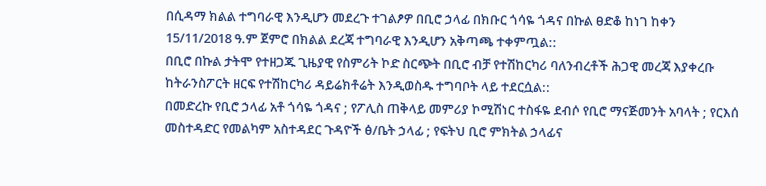በሲዳማ ክልል ተግባራዊ እንዲሆን መደረጉ ተገልፆዎ በቢሮ ኃላፊ በክቡር ጎሳዬ ጎዳና በኩል ፀድቆ ከነገ ከቀን 15/11/2018 ዓ.ም ጀምሮ በክልል ደረጃ ተግባራዊ እንዲሆን አቅጣጫ ተቀምጧል::
በቢሮ በኩል ታትሞ የተዘጋጁ ጊዜያዊ የስምሪት ኮድ ስርጭት በቢሮ ብቻ የተሽከርካሪ ባለንብረቶች ሕጋዊ መረጃ እያቀረቡ ከትራንስፖርት ዘርፍ የተሽከርካሪ ዳይሬክቶሬት እንዲወስዱ ተግባቦት ላይ ተደርሷል::
በመድረኩ የቢሮ ኃላፊ አቶ ጎሳዬ ጎዳና ; የፖሊስ ጠቅላይ መምሪያ ኮሚሽነር ተስፋዬ ደብሶ የቢሮ ማናጅመንት አባላት ; የርእሰ መስተዳድር የመልካም አስተዳደር ጉዳዮች ፅ/ቤት ኃላፊ ; የፍትህ ቢሮ ምክትል ኃላፊና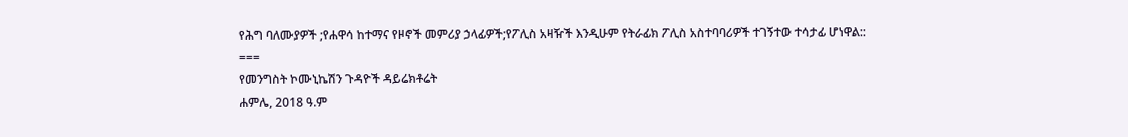የሕግ ባለሙያዎች ;የሐዋሳ ከተማና የዞኖች መምሪያ ኃላፊዎች;የፖሊስ አዛዥች እንዲሁም የትራፊክ ፖሊስ አስተባባሪዎች ተገኝተው ተሳታፊ ሆነዋል::
===
የመንግስት ኮሙኒኬሽን ጉዳዮች ዳይሬክቶሬት
ሐምሌ, 2018 ዓ.ም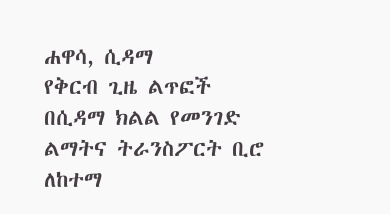ሐዋሳ, ሲዳማ
የቅርብ ጊዜ ልጥፎች
በሲዳማ ክልል የመንገድ ልማትና ትራንስፖርት ቢሮ ለከተማ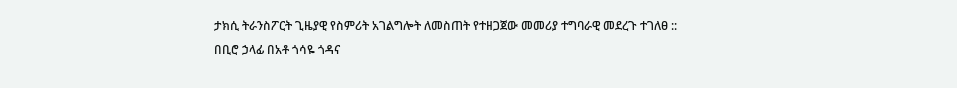ታክሲ ትራንስፖርት ጊዜያዊ የስምሪት አገልግሎት ለመስጠት የተዘጋጀው መመሪያ ተግባራዊ መደረጉ ተገለፀ ::
በቢሮ ኃላፊ በአቶ ጎሳዬ ጎዳና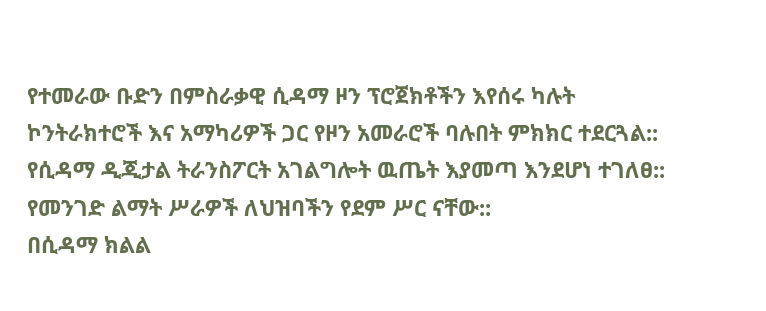የተመራው ቡድን በምስራቃዊ ሲዳማ ዞን ፕሮጀክቶችን እየሰሩ ካሉት ኮንትራክተሮች እና አማካሪዎች ጋር የዞን አመራሮች ባሉበት ምክክር ተደርጓል::
የሲዳማ ዲጂታል ትራንስፖርት አገልግሎት ዉጤት እያመጣ እንደሆነ ተገለፀ::
የመንገድ ልማት ሥራዎች ለህዝባችን የደም ሥር ናቸው::
በሲዳማ ክልል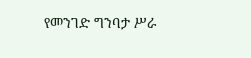የመንገድ ግንባታ ሥራ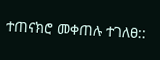ተጠናክሮ መቀጠሉ ተገለፀ::